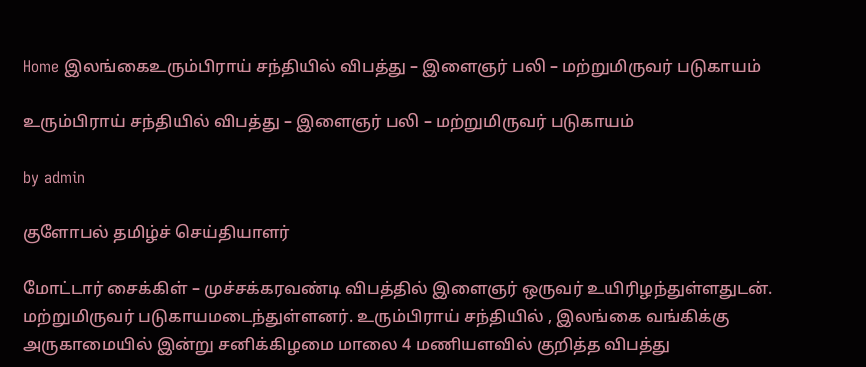Home இலங்கைஉரும்பிராய் சந்தியில் விபத்து – இளைஞர் பலி – மற்றுமிருவர் படுகாயம்

உரும்பிராய் சந்தியில் விபத்து – இளைஞர் பலி – மற்றுமிருவர் படுகாயம்

by admin

குளோபல் தமிழ்ச் செய்தியாளர்

மோட்டார் சைக்கிள் – முச்சக்கரவண்டி விபத்தில் இளைஞர் ஒருவர் உயிரிழந்துள்ளதுடன். மற்றுமிருவர் படுகாயமடைந்துள்ளனர். உரும்பிராய் சந்தியில் , இலங்கை வங்கிக்கு அருகாமையில் இன்று சனிக்கிழமை மாலை 4 மணியளவில் குறித்த விபத்து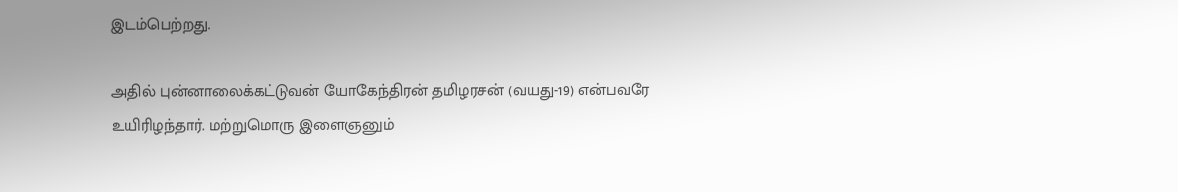இடம்பெற்றது.

அதில் புன்னாலைக்கட்டுவன் யோகேந்திரன் தமிழரசன் (வயது-19) என்பவரே உயிரிழந்தார். மற்றுமொரு இளைஞனும்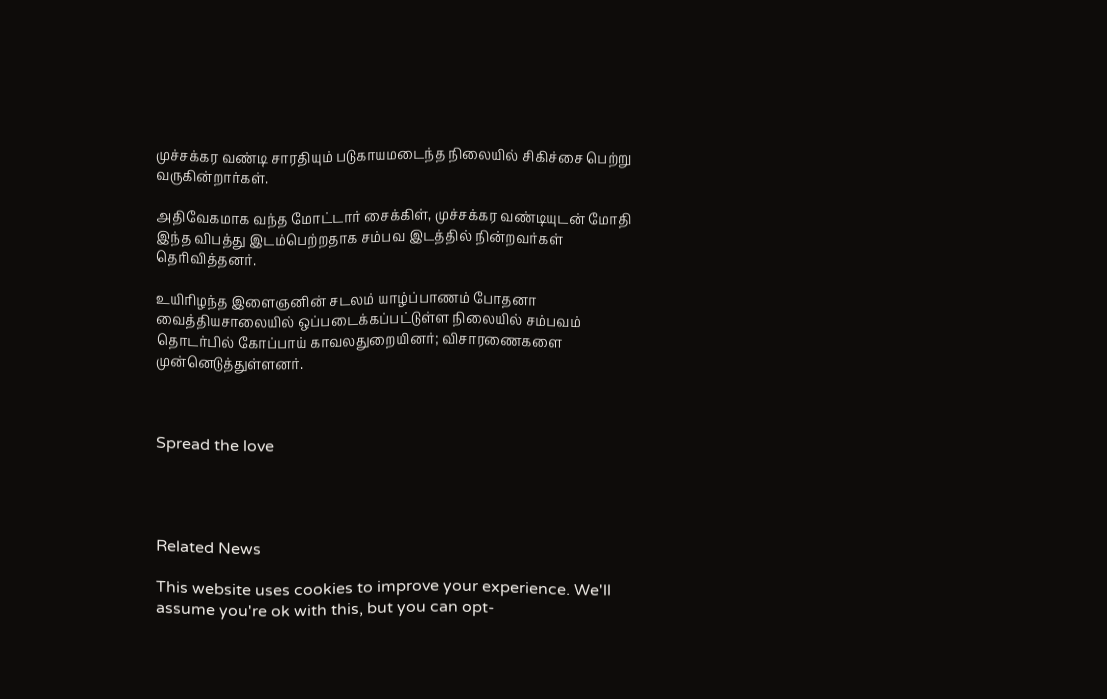முச்சக்கர வண்டி சாரதியும் படுகாயமடைந்த நிலையில் சிகிச்சை பெற்று வருகின்றார்கள்.

அதிவேகமாக வந்த மோட்டார் சைக்கிள், முச்சக்கர வண்டியுடன் மோதி இந்த விபத்து இடம்பெற்றதாக சம்பவ இடத்தில் நின்றவர்கள் தெரிவித்தனர்.

உயிரிழந்த இளைஞனின் சடலம் யாழ்ப்பாணம் போதனா வைத்தியசாலையில் ஒப்படைக்கப்பட்டுள்ள நிலையில் சம்பவம் தொடர்பில் கோப்பாய் காவலதுறையினர்; விசாரணைகளை முன்னெடுத்துள்ளனர்.



Spread the love




Related News

This website uses cookies to improve your experience. We'll assume you're ok with this, but you can opt-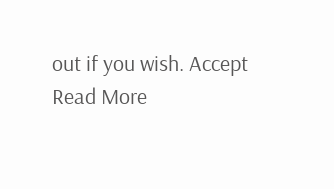out if you wish. Accept Read More